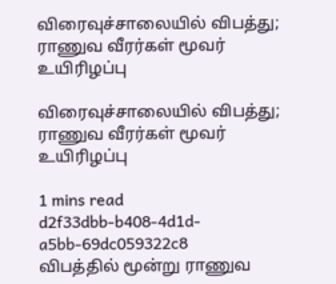விரைவுச்சாலையில் விபத்து; ராணுவ வீரர்கள் மூவர் உயிரிழப்பு

விரைவுச்சாலையில் விபத்து; ராணுவ வீரர்கள் மூவர் உயிரிழப்பு

1 mins read
d2f33dbb-b408-4d1d-a5bb-69dc059322c8
விபத்தில் மூன்று ராணுவ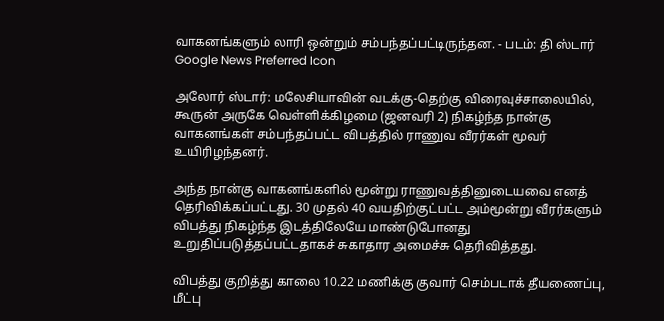வாகனங்களும் லாரி ஒன்றும் சம்பந்தப்பட்டிருந்தன. - படம்: தி ஸ்டார்
Google News Preferred Icon

அலோர் ஸ்டார்: மலேசியாவின் வடக்கு-தெற்கு விரைவுச்சாலையில், கூருன் அருகே வெள்ளிக்கிழமை (ஜனவரி 2) நிகழ்ந்த நான்கு வாகனங்கள் சம்பந்தப்பட்ட விபத்தில் ராணுவ வீரர்கள் மூவர் உயிரிழந்தனர்.

அந்த நான்கு வாகனங்களில் மூன்று ராணுவத்தினுடையவை எனத் தெரிவிக்கப்பட்டது. 30 முதல் 40 வயதிற்குட்பட்ட அம்மூன்று வீரர்களும் விபத்து நிகழ்ந்த இடத்திலேயே மாண்டுபோனது உறுதிப்படுத்தப்பட்டதாகச் சுகாதார அமைச்சு தெரிவித்தது.

விபத்து குறித்து காலை 10.22 மணிக்கு குவார் செம்படாக் தீயணைப்பு, மீட்பு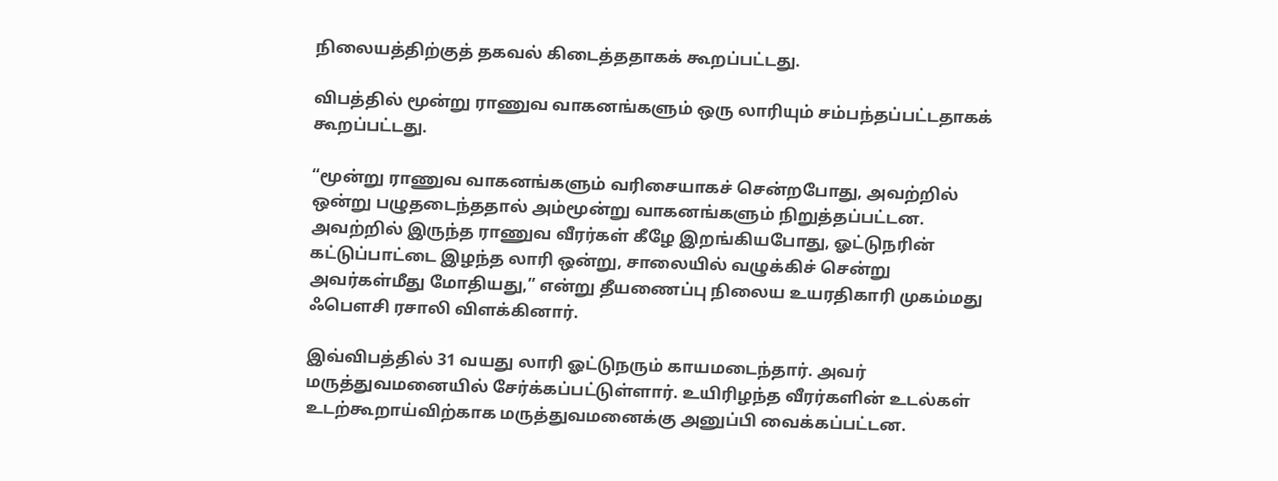நிலையத்திற்குத் தகவல் கிடைத்ததாகக் கூறப்பட்டது.

விபத்தில் மூன்று ராணுவ வாகனங்களும் ஒரு லாரியும் சம்பந்தப்பட்டதாகக் கூறப்பட்டது.

“மூன்று ராணுவ வாகனங்களும் வரிசையாகச் சென்றபோது, அவற்றில் ஒன்று பழுதடைந்ததால் அம்மூன்று வாகனங்களும் நிறுத்தப்பட்டன. அவற்றில் இருந்த ராணுவ வீரர்கள் கீழே இறங்கியபோது, ஓட்டுநரின் கட்டுப்பாட்டை இழந்த லாரி ஒன்று, சாலையில் வழுக்கிச் சென்று அவர்கள்மீது மோதியது,” என்று தீயணைப்பு நிலைய உயரதிகாரி முகம்மது ஃபௌசி ரசாலி விளக்கினார்.

இவ்விபத்தில் 31 வயது லாரி ஓட்டுநரும் காயமடைந்தார். அவர் மருத்துவமனையில் சேர்க்கப்பட்டுள்ளார். உயிரிழந்த வீரர்களின் உடல்கள் உடற்கூறாய்விற்காக மருத்துவமனைக்கு அனுப்பி வைக்கப்பட்டன.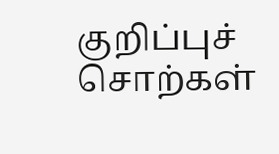குறிப்புச் சொற்கள்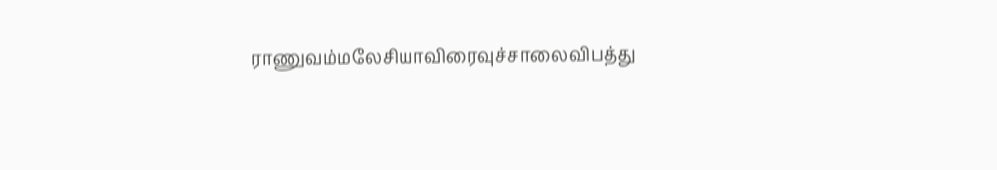ராணுவம்மலேசியாவிரைவுச்சாலைவிபத்து